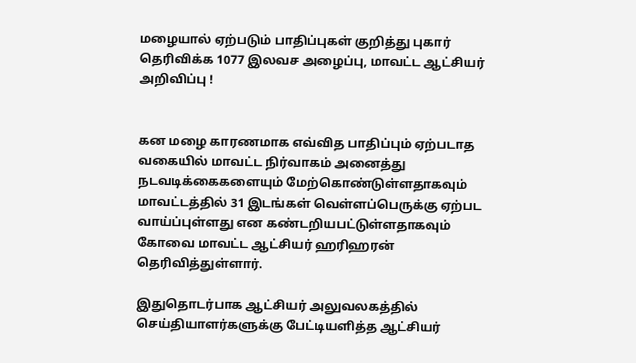மழையால் ஏற்படும் பாதிப்புகள் குறித்து புகார் தெரிவிக்க 1077 இலவச அழைப்பு, மாவட்ட ஆட்சியர் அறிவிப்பு !


கன மழை காரணமாக எவ்வித பாதிப்பும் ஏற்படாத வகையில் மாவட்ட நிர்வாகம் அனைத்து நடவடிக்கைகளையும் மேற்கொண்டுள்ளதாகவும் மாவட்டத்தில் 31 இடங்கள் வெள்ளப்பெருக்கு ஏற்பட வாய்ப்புள்ளது என கண்டறியபட்டுள்ளதாகவும் கோவை மாவட்ட ஆட்சியர் ஹரிஹரன் தெரிவித்துள்ளார்.

இதுதொடர்பாக ஆட்சியர் அலுவலகத்தில் செய்தியாளர்களுக்கு பேட்டியளித்த ஆட்சியர்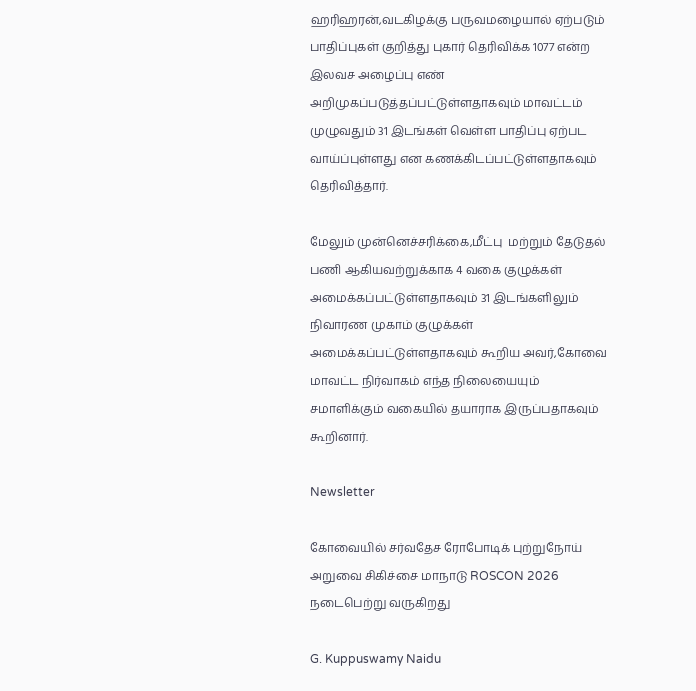ஹரிஹரன்,வடகிழக்கு பருவமழையால் ஏற்படும் பாதிப்புகள் குறித்து புகார் தெரிவிக்க 1077 என்ற இலவச அழைப்பு எண் அறிமுகப்படுத்தப்பட்டுள்ளதாகவும் மாவட்டம் முழுவதும் 31 இடங்கள் வெள்ள பாதிப்பு ஏற்பட வாய்ப்புள்ளது என கணக்கிடப்பட்டுள்ளதாகவும் தெரிவித்தார்.

மேலும் முன்னெச்சரிக்கை,மீட்பு  மற்றும் தேடுதல் பணி ஆகியவற்றுக்காக 4 வகை குழுக்கள் அமைக்கப்பட்டுள்ளதாகவும் 31 இடங்களிலும் நிவாரண முகாம் குழுக்கள் அமைக்கப்பட்டுள்ளதாகவும் கூறிய அவர்,கோவை மாவட்ட நிர்வாகம் எந்த நிலையையும் சமாளிக்கும் வகையில் தயாராக இருப்பதாகவும் கூறினார்.

Newsletter

கோவையில் சர்வதேச ரோபோடிக் புற்றுநோய் அறுவை சிகிச்சை மாநாடு ROSCON 2026 நடைபெற்று வருகிறது

G. Kuppuswamy Naidu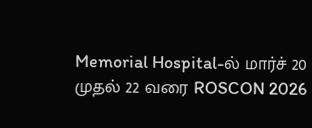Memorial Hospital-ல் மார்ச் 20 முதல் 22 வரை ROSCON 2026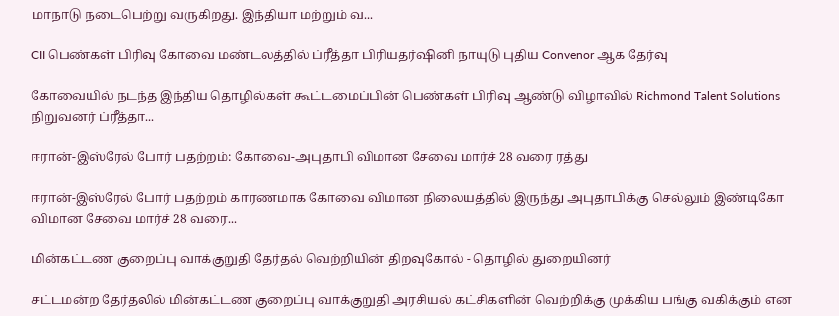மாநாடு நடைபெற்று வருகிறது. இந்தியா மற்றும் வ...

CII பெண்கள் பிரிவு கோவை மண்டலத்தில் ப்ரீத்தா பிரியதர்ஷினி நாயுடு புதிய Convenor ஆக தேர்வு

கோவையில் நடந்த இந்திய தொழில்கள் கூட்டமைப்பின் பெண்கள் பிரிவு ஆண்டு விழாவில் Richmond Talent Solutions நிறுவனர் ப்ரீத்தா...

ஈரான்-இஸ்ரேல் போர் பதற்றம்: கோவை-அபுதாபி விமான சேவை மார்ச் 28 வரை ரத்து

ஈரான்-இஸ்ரேல் போர் பதற்றம் காரணமாக கோவை விமான நிலையத்தில் இருந்து அபுதாபிக்கு செல்லும் இண்டிகோ விமான சேவை மார்ச் 28 வரை...

மின்கட்டண குறைப்பு வாக்குறுதி தேர்தல் வெற்றியின் திறவுகோல் - தொழில் துறையினர்

சட்டமன்ற தேர்தலில் மின்கட்டண குறைப்பு வாக்குறுதி அரசியல் கட்சிகளின் வெற்றிக்கு முக்கிய பங்கு வகிக்கும் என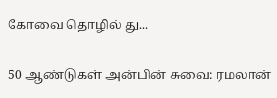கோவை தொழில் து...

50 ஆண்டுகள் அன்பின் சுவை: ரமலான்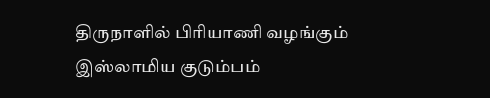திருநாளில் பிரியாணி வழங்கும் இஸ்லாமிய குடும்பம்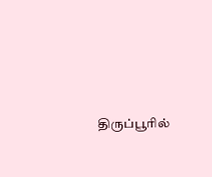திருப்பூரில்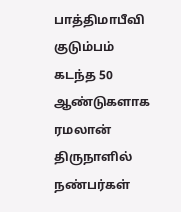பாத்திமாபீவி குடும்பம் கடந்த 50 ஆண்டுகளாக ரமலான் திருநாளில் நண்பர்கள்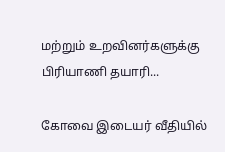மற்றும் உறவினர்களுக்கு பிரியாணி தயாரி...

கோவை இடையர் வீதியில்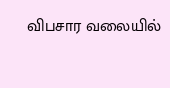விபசார வலையில்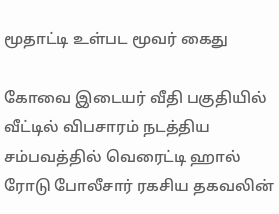மூதாட்டி உள்பட மூவர் கைது

கோவை இடையர் வீதி பகுதியில் வீட்டில் விபசாரம் நடத்திய சம்பவத்தில் வெரைட்டி ஹால் ரோடு போலீசார் ரகசிய தகவலின்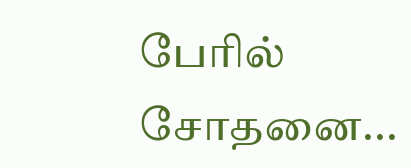பேரில் சோதனை...